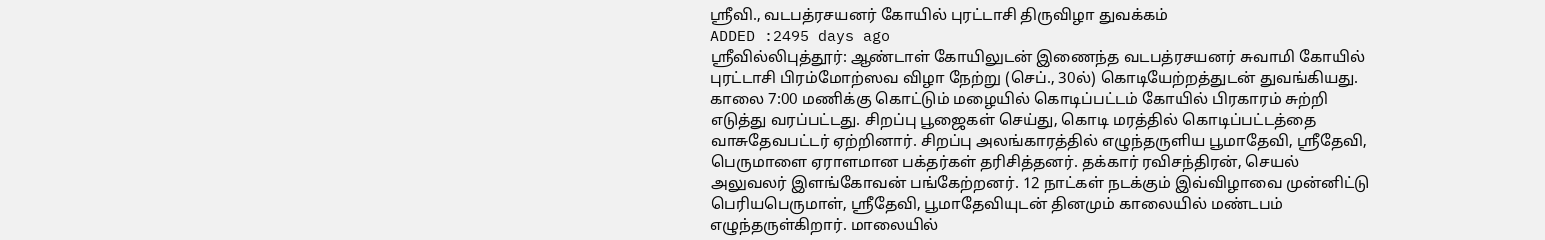ஸ்ரீவி., வடபத்ரசயனர் கோயில் புரட்டாசி திருவிழா துவக்கம்
ADDED :2495 days ago
ஸ்ரீவில்லிபுத்தூர்: ஆண்டாள் கோயிலுடன் இணைந்த வடபத்ரசயனர் சுவாமி கோயில் புரட்டாசி பிரம்மோற்ஸவ விழா நேற்று (செப்., 30ல்) கொடியேற்றத்துடன் துவங்கியது.
காலை 7:00 மணிக்கு கொட்டும் மழையில் கொடிப்பட்டம் கோயில் பிரகாரம் சுற்றி எடுத்து வரப்பட்டது. சிறப்பு பூஜைகள் செய்து, கொடி மரத்தில் கொடிப்பட்டத்தை வாசுதேவபட்டர் ஏற்றினார். சிறப்பு அலங்காரத்தில் எழுந்தருளிய பூமாதேவி, ஸ்ரீதேவி, பெருமாளை ஏராளமான பக்தர்கள் தரிசித்தனர். தக்கார் ரவிசந்திரன், செயல் அலுவலர் இளங்கோவன் பங்கேற்றனர். 12 நாட்கள் நடக்கும் இவ்விழாவை முன்னிட்டு பெரியபெருமாள், ஸ்ரீதேவி, பூமாதேவியுடன் தினமும் காலையில் மண்டபம் எழுந்தருள்கிறார். மாலையில்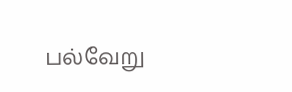பல்வேறு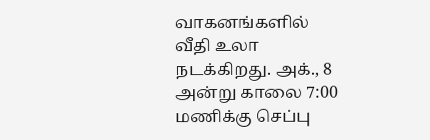வாகனங்களில் வீதி உலா நடக்கிறது. அக்., 8 அன்று காலை 7:00 மணிக்கு செப்பு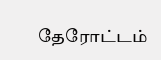தேரோட்டம்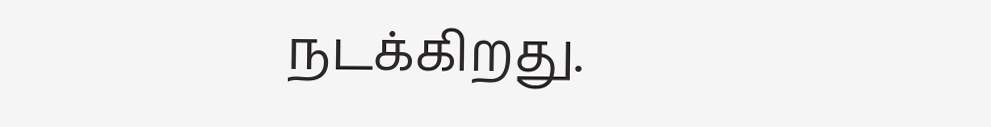நடக்கிறது.